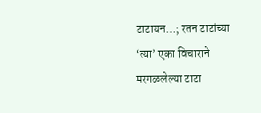टाटायन…; रतन टाटांच्या ‘त्या’ एका विचाराने मरगळलेल्या टाटा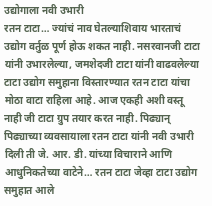उद्योगाला नवी उभारी
रतन टाटा… ज्यांचं नाव घेतल्याशिवाय भारताचं उद्योग वर्तुळ पूर्ण होऊ शकत नाही. नसरवानजी टाटा यांनी उभारलेल्या, जमशेदजी टाटा यांनी वाढवलेल्या टाटा उद्योग समुहाना विस्तारण्यात रतन टाटा यांचा मोठा वाटा राहिला आहे. आज एकही अशी वस्तू नाही जी टाटा ग्रुप तयार करत नाही. पिढ्यान् पिढ्याच्या व्यवसायाला रतन टाटा यांनी नवी उभारी दिली ती जे. आर. डी. यांच्या विचाराने आणि आधुनिकतेच्या वाटेने… रतन टाटा जेव्हा टाटा उद्योग समुहात आले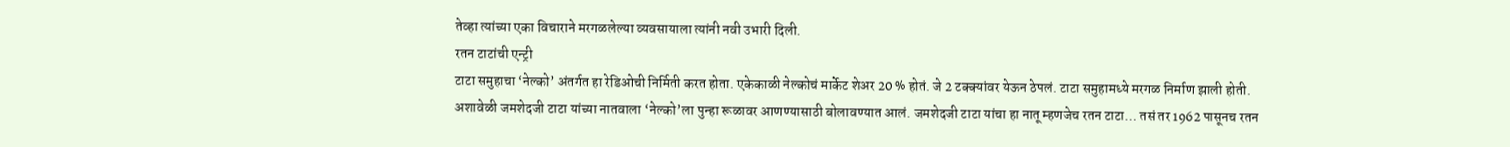तेव्हा त्यांच्या एका विचाराने मरगळलेल्या व्यवसायाला त्यांनी नवी उभारी दिली.
रतन टाटांची एन्ट्री
टाटा समुहाचा ‘नेल्को’ अंतर्गत हा रेडिओची निर्मिती करत होता. एकेकाळी नेल्कोचं मार्केट शेअर 20 % होतं. जे 2 टक्क्यांवर येऊन ठेपलं. टाटा समुहामध्ये मरगळ निर्माण झाली होती. अशावेळी जमशेदजी टाटा यांच्या नातवाला ‘नेल्को’ला पुन्हा रूळावर आणण्यासाठी बोलावण्यात आलं. जमशेदजी टाटा यांचा हा नातू म्हणजेच रतन टाटा… तसं तर 1962 पासूनच रतन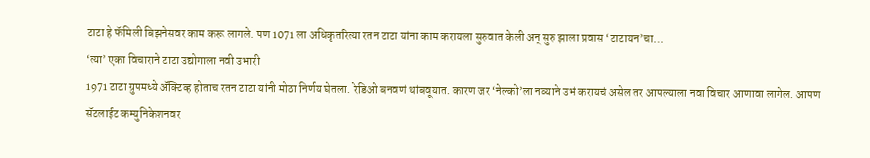टाटा हे फॅमिली बिझनेसवर काम करू लागले. पण 1071 ला अधिकृतरित्या रतन टाटा यांना काम करायला सुरुवात केली अन् सुरु झाला प्रवास ‘टाटायन’चा…
‘त्या’ एका विचाराने टाटा उद्योगाला नवी उभारी
1971 टाटा ग्रुपमध्ये ॲक्टिव्ह होताच रतन टाटा यांनी मोठा निर्णय घेतला. रेडिओ बनवणं थांबवूयात. कारण जर ‘नेल्को’ला नव्याने उभं करायचं असेल तर आपल्याला नवा विचार आणावा लागेल. आपण सॅटलाईट कम्युनिकेशनवर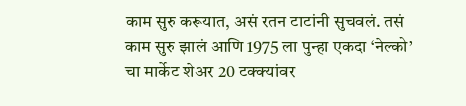काम सुरु करूयात, असं रतन टाटांनी सुचवलं. तसं काम सुरु झालं आणि 1975 ला पुन्हा एकदा ‘नेल्को’ चा मार्केट शेअर 20 टक्क्यांवर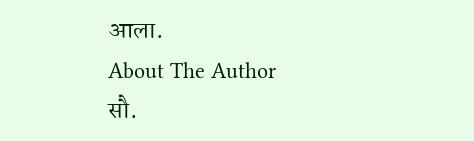आला.
About The Author
सौ.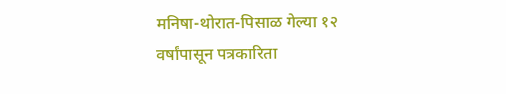मनिषा-थोरात-पिसाळ गेल्या १२ वर्षांपासून पत्रकारिता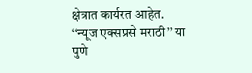क्षेत्रात कार्यरत आहेत. ‘‘न्यूज एक्सप्रसे मराठी’’ या पुणे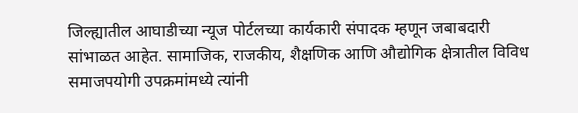जिल्ह्यातील आघाडीच्या न्यूज पोर्टलच्या कार्यकारी संपादक म्हणून जबाबदारी सांभाळत आहेत. सामाजिक, राजकीय, शैक्षणिक आणि औद्योगिक क्षेत्रातील विविध समाजपयोगी उपक्रमांमध्ये त्यांनी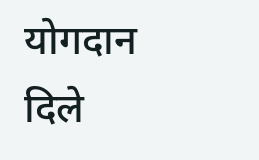योगदान दिले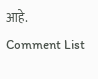आहे.
Comment List